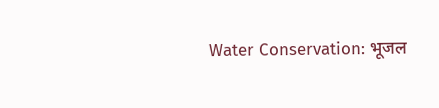Water Conservation: भूजल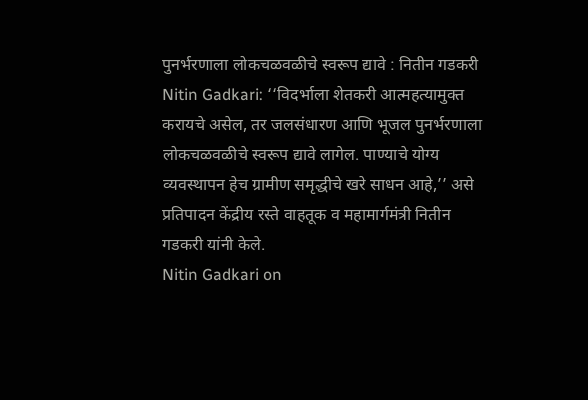पुनर्भरणाला लोकचळवळीचे स्वरूप द्यावे : नितीन गडकरी
Nitin Gadkari: ‘‘विदर्भाला शेतकरी आत्महत्यामुक्त करायचे असेल, तर जलसंधारण आणि भूजल पुनर्भरणाला लोकचळवळीचे स्वरूप द्यावे लागेल. पाण्याचे योग्य व्यवस्थापन हेच ग्रामीण समृद्धीचे खरे साधन आहे,’’ असे प्रतिपादन केंद्रीय रस्ते वाहतूक व महामार्गमंत्री नितीन गडकरी यांनी केले.
Nitin Gadkari on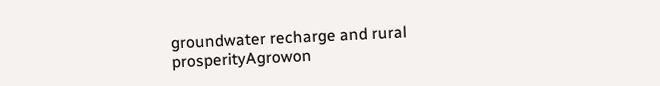groundwater recharge and rural prosperityAgrowon